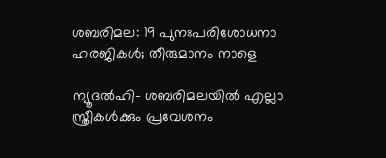ശബരിമല: 19 പുനഃപരിശോധനാ ഹരജികള്‍; തീരുമാനം നാളെ

ന്യൂദല്‍ഹി- ശബരിമലയില്‍ എല്ലാ സ്ത്രീകള്‍ക്കും പ്രവേശനം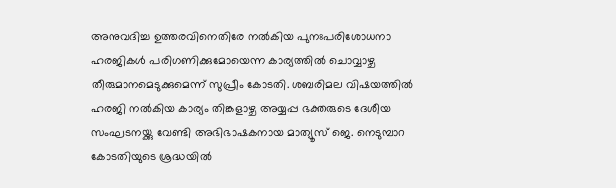അനുവദിച്ച ഉത്തരവിനെതിരേ നല്‍കിയ പുനഃപരിശോധനാ ഹരജികള്‍ പരിഗണിക്കുമോയെന്ന കാര്യത്തില്‍ ചൊവ്വാഴ്ച തീരുമാനമെടുക്കുമെന്ന് സുപ്രീം കോടതി. ശബരിമല വിഷയത്തില്‍ ഹരജി നല്‍കിയ കാര്യം തിങ്കളാഴ്ച അയ്യപ്പ ഭക്തരുടെ ദേശീയ സംഘടനയ്ക്കു വേണ്ടി അഭിഭാഷകനായ മാത്യൂസ് ജെ. നെടുമ്പാറ കോടതിയുടെ ശ്രദ്ധയില്‍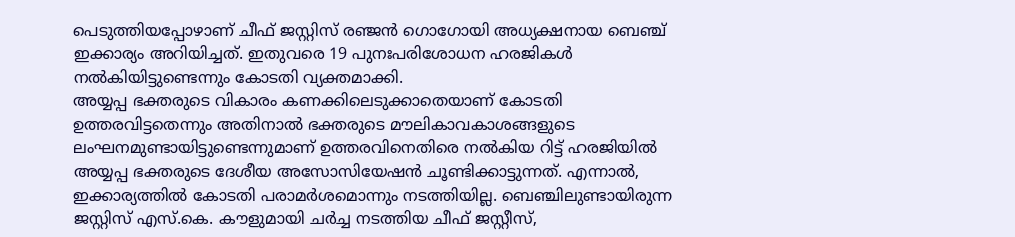പെടുത്തിയപ്പോഴാണ് ചീഫ് ജസ്റ്റിസ് രഞ്ജന്‍ ഗൊഗോയി അധ്യക്ഷനായ ബെഞ്ച് ഇക്കാര്യം അറിയിച്ചത്. ഇതുവരെ 19 പുനഃപരിശോധന ഹരജികള്‍ നല്‍കിയിട്ടുണ്ടെന്നും കോടതി വ്യക്തമാക്കി.
അയ്യപ്പ ഭക്തരുടെ വികാരം കണക്കിലെടുക്കാതെയാണ് കോടതി ഉത്തരവിട്ടതെന്നും അതിനാല്‍ ഭക്തരുടെ മൗലികാവകാശങ്ങളുടെ ലംഘനമുണ്ടായിട്ടുണ്ടെന്നുമാണ് ഉത്തരവിനെതിരെ നല്‍കിയ റിട്ട് ഹരജിയില്‍ അയ്യപ്പ ഭക്തരുടെ ദേശീയ അസോസിയേഷന്‍ ചൂണ്ടിക്കാട്ടുന്നത്. എന്നാല്‍, ഇക്കാര്യത്തില്‍ കോടതി പരാമര്‍ശമൊന്നും നടത്തിയില്ല. ബെഞ്ചിലുണ്ടായിരുന്ന ജസ്റ്റിസ് എസ്.കെ. കൗളുമായി ചര്‍ച്ച നടത്തിയ ചീഫ് ജസ്റ്റീസ്,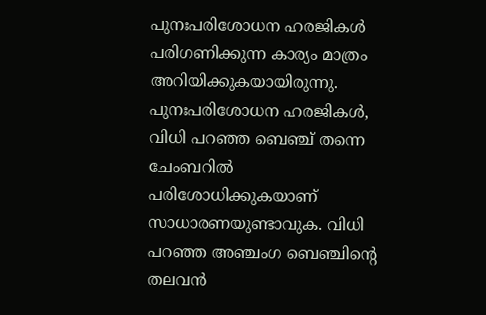പുനഃപരിശോധന ഹരജികള്‍ പരിഗണിക്കുന്ന കാര്യം മാത്രം അറിയിക്കുകയായിരുന്നു. പുനഃപരിശോധന ഹരജികള്‍, വിധി പറഞ്ഞ ബെഞ്ച് തന്നെ ചേംബറില്‍ പരിശോധിക്കുകയാണ് സാധാരണയുണ്ടാവുക. വിധി പറഞ്ഞ അഞ്ചംഗ ബെഞ്ചിന്റെ തലവന്‍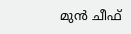മുന്‍ ചീഫ്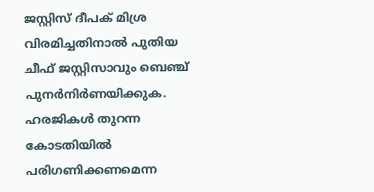ജസ്റ്റിസ് ദീപക് മിശ്ര വിരമിച്ചതിനാല്‍ പുതിയ ചീഫ് ജസ്റ്റിസാവും ബെഞ്ച് പുനര്‍നിര്‍ണയിക്കുക. ഹരജികള്‍ തുറന്ന കോടതിയില്‍ പരിഗണിക്കണമെന്ന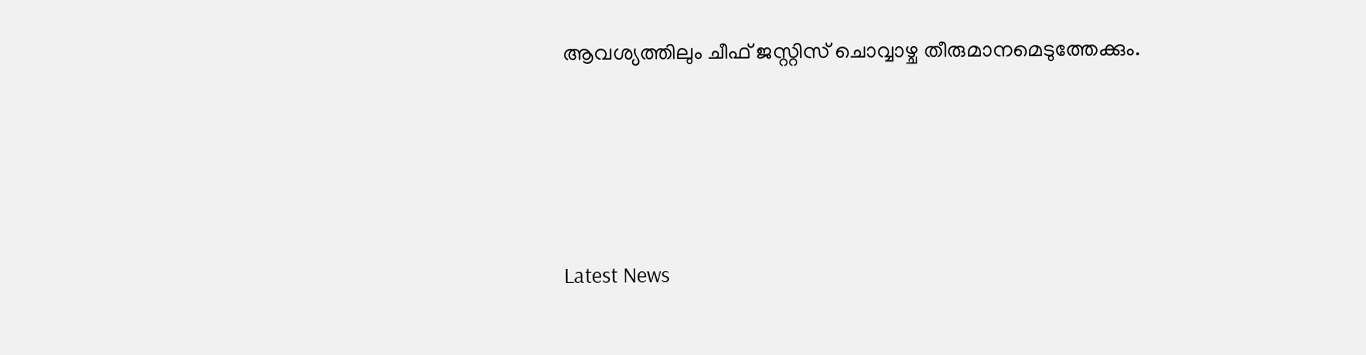ആവശ്യത്തിലും ചീഫ് ജസ്റ്റിസ് ചൊവ്വാഴ്ച തീരുമാനമെടുത്തേക്കും.





Latest News